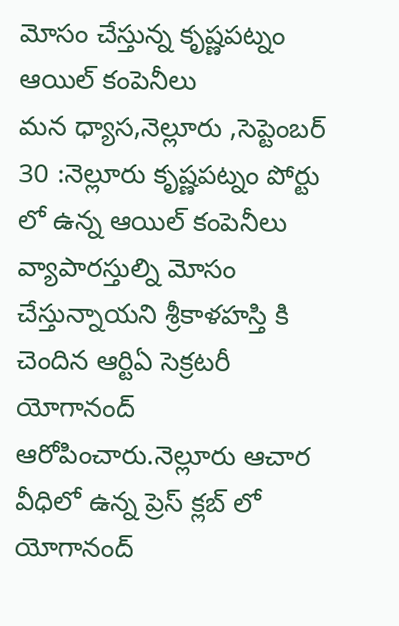మోసం చేస్తున్న కృష్ణపట్నం ఆయిల్ కంపెనీలు
మన ధ్యాస,నెల్లూరు ,సెప్టెంబర్ 30 :నెల్లూరు కృష్ణపట్నం పోర్టు లో ఉన్న ఆయిల్ కంపెనీలు వ్యాపారస్తుల్ని మోసం చేస్తున్నాయని శ్రీకాళహస్తి కి చెందిన ఆర్టిఏ సెక్రటరీ యోగానంద్ ఆరోపించారు.నెల్లూరు ఆచార వీధిలో ఉన్న ప్రెస్ క్లబ్ లో యోగానంద్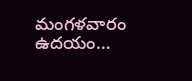మంగళవారం ఉదయం…